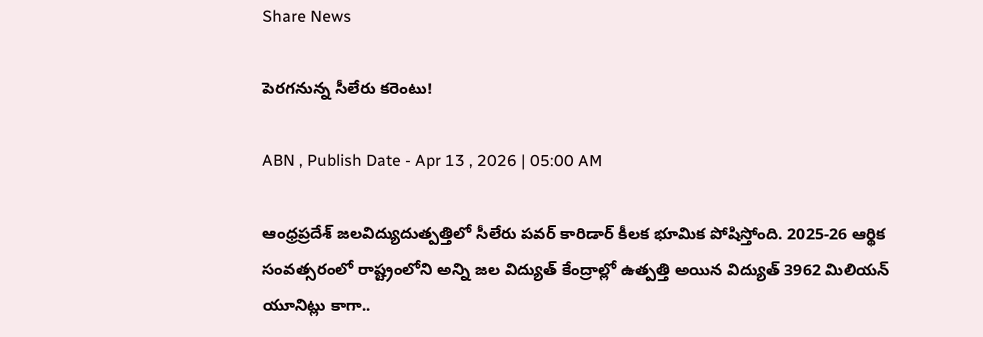Share News

పెరగనున్న సీలేరు కరెంటు!

ABN , Publish Date - Apr 13 , 2026 | 05:00 AM

ఆంధ్రప్రదేశ్‌ జలవిద్యుదుత్పత్తిలో సీలేరు పవర్‌ కారిడార్‌ కీలక భూమిక పోషిస్తోంది. 2025-26 ఆర్థిక సంవత్సరంలో రాష్ట్రంలోని అన్ని జల విద్యుత్‌ కేంద్రాల్లో ఉత్పత్తి అయిన విద్యుత్‌ 3962 మిలియన్‌ యూనిట్లు కాగా..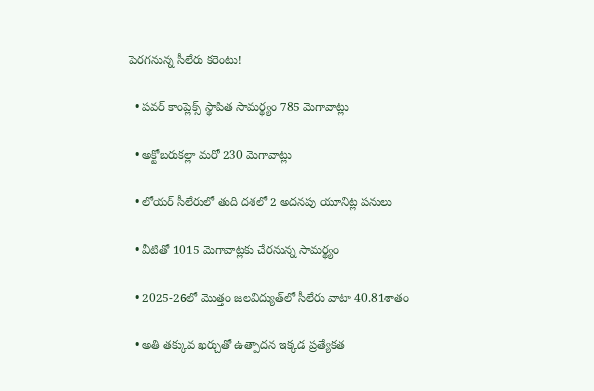పెరగనున్న సీలేరు కరెంటు!

  • పవర్‌ కాంప్లెక్స్‌ స్థాపిత సామర్థ్యం 785 మెగావాట్లు

  • అక్టోబరుకల్లా మరో 230 మెగావాట్లు

  • లోయర్‌ సీలేరులో తుది దశలో 2 అదనపు యూనిట్ల పనులు

  • వీటితో 1015 మెగావాట్లకు చేరనున్న సామర్థ్యం

  • 2025-26లో మొత్తం జలవిద్యుత్‌లో సీలేరు వాటా 40.81శాతం

  • అతి తక్కువ ఖర్చుతో ఉత్పాదన ఇక్కడ ప్రత్యేకత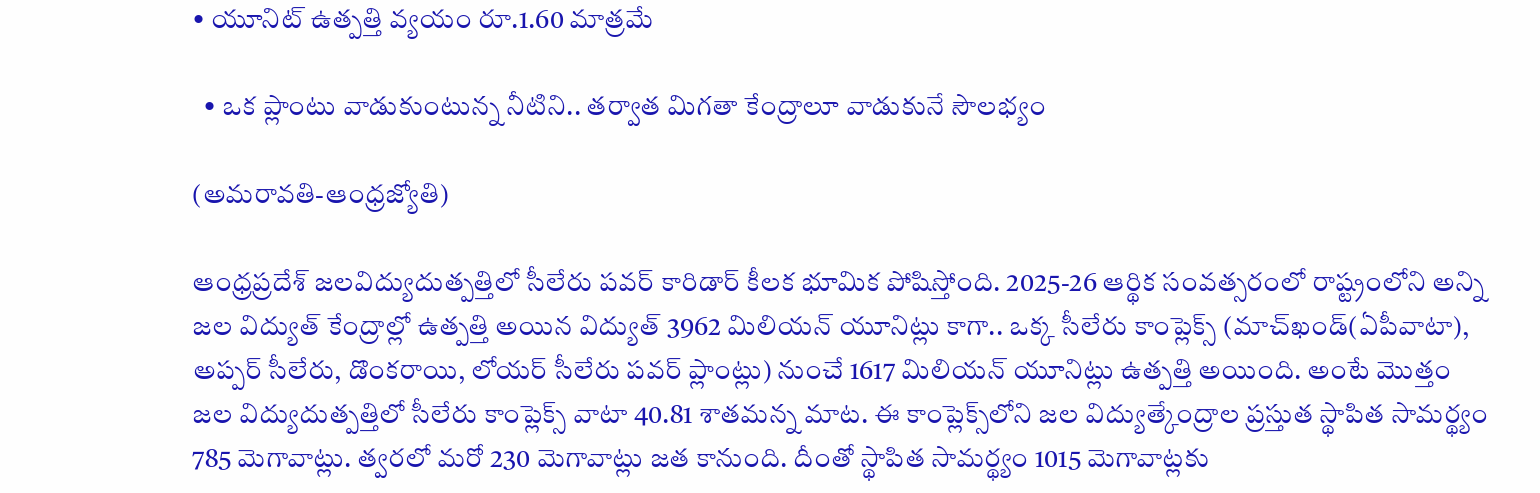• యూనిట్‌ ఉత్పత్తి వ్యయం రూ.1.60 మాత్రమే

  • ఒక ప్లాంటు వాడుకుంటున్న నీటిని.. తర్వాత మిగతా కేంద్రాలూ వాడుకునే సౌలభ్యం

(అమరావతి-ఆంధ్రజ్యోతి)

ఆంధ్రప్రదేశ్‌ జలవిద్యుదుత్పత్తిలో సీలేరు పవర్‌ కారిడార్‌ కీలక భూమిక పోషిస్తోంది. 2025-26 ఆర్థిక సంవత్సరంలో రాష్ట్రంలోని అన్ని జల విద్యుత్‌ కేంద్రాల్లో ఉత్పత్తి అయిన విద్యుత్‌ 3962 మిలియన్‌ యూనిట్లు కాగా.. ఒక్క సీలేరు కాంప్లెక్స్‌ (మాచ్‌ఖండ్‌(ఏపీవాటా), అప్పర్‌ సీలేరు, డొంకరాయి, లోయర్‌ సీలేరు పవర్‌ ప్లాంట్లు) నుంచే 1617 మిలియన్‌ యూనిట్లు ఉత్పత్తి అయింది. అంటే మొత్తం జల విద్యుదుత్పత్తిలో సీలేరు కాంప్లెక్స్‌ వాటా 40.81 శాతమన్న మాట. ఈ కాంప్లెక్స్‌లోని జల విద్యుత్కేంద్రాల ప్రస్తుత స్థాపిత సామర్థ్యం 785 మెగావాట్లు. త్వరలో మరో 230 మెగావాట్లు జత కానుంది. దీంతో స్థాపిత సామర్థ్యం 1015 మెగావాట్లకు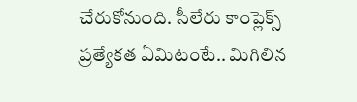చేరుకోనుంది. సీలేరు కాంప్లెక్స్‌ ప్రత్యేకత ఏమిటంటే.. మిగిలిన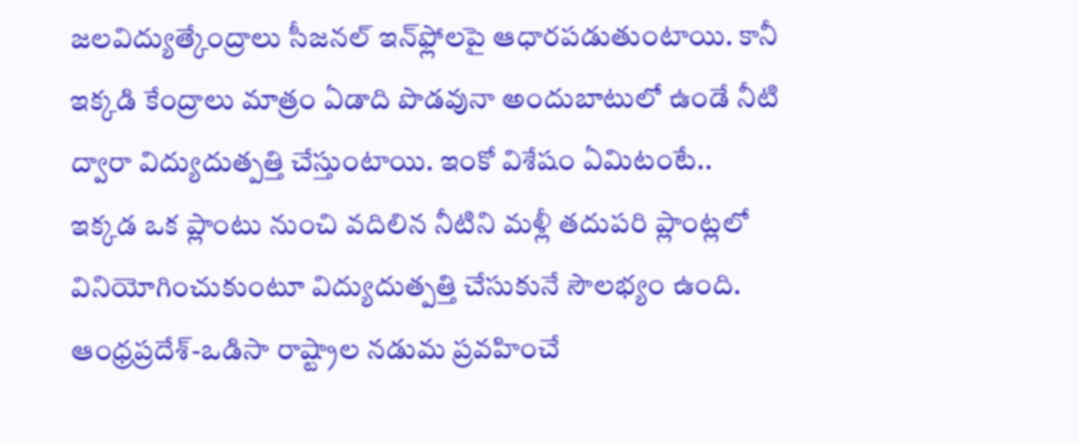జలవిద్యుత్కేంద్రాలు సీజనల్‌ ఇన్‌ఫ్లోలపై ఆధారపడుతుంటాయి. కానీ ఇక్కడి కేంద్రాలు మాత్రం ఏడాది పొడవునా అందుబాటులో ఉండే నీటి ద్వారా విద్యుదుత్పత్తి చేస్తుంటాయి. ఇంకో విశేషం ఏమిటంటే.. ఇక్కడ ఒక ప్లాంటు నుంచి వదిలిన నీటిని మళ్లీ తదుపరి ప్లాంట్లలో వినియోగించుకుంటూ విద్యుదుత్పత్తి చేసుకునే సౌలభ్యం ఉంది. ఆంధ్రప్రదేశ్‌-ఒడిసా రాష్ట్రాల నడుమ ప్రవహించే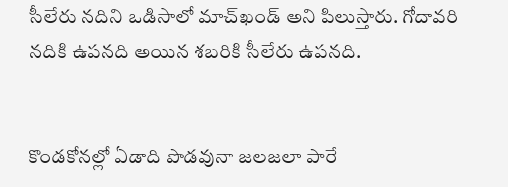సీలేరు నదిని ఒడిసాలో మాచ్‌ఖండ్‌ అని పిలుస్తారు. గోదావరి నదికి ఉపనది అయిన శబరికి సీలేరు ఉపనది.


కొండకోనల్లో ఏడాది పొడవునా జలజలా పారే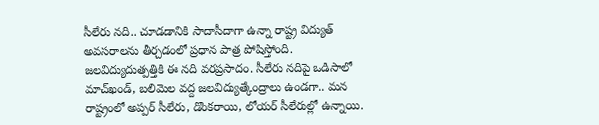సీలేరు నది.. చూడడానికి సాదాసీదాగా ఉన్నా రాష్ట్ర విద్యుత్‌ అవసరాలను తీర్చడంలో ప్రధాన పాత్ర పోషిస్తోంది. జలవిద్యుదుత్పత్తికి ఈ నది వరప్రసాదం. సీలేరు నదిపై ఒడిసాలో మాచ్‌ఖండ్‌, బలిమెల వద్ద జలవిద్యుత్కేంద్రాలు ఉండగా.. మన రాష్ట్రంలో అప్పర్‌ సీలేరు, డొంకరాయి, లోయర్‌ సీలేరుల్లో ఉన్నాయి.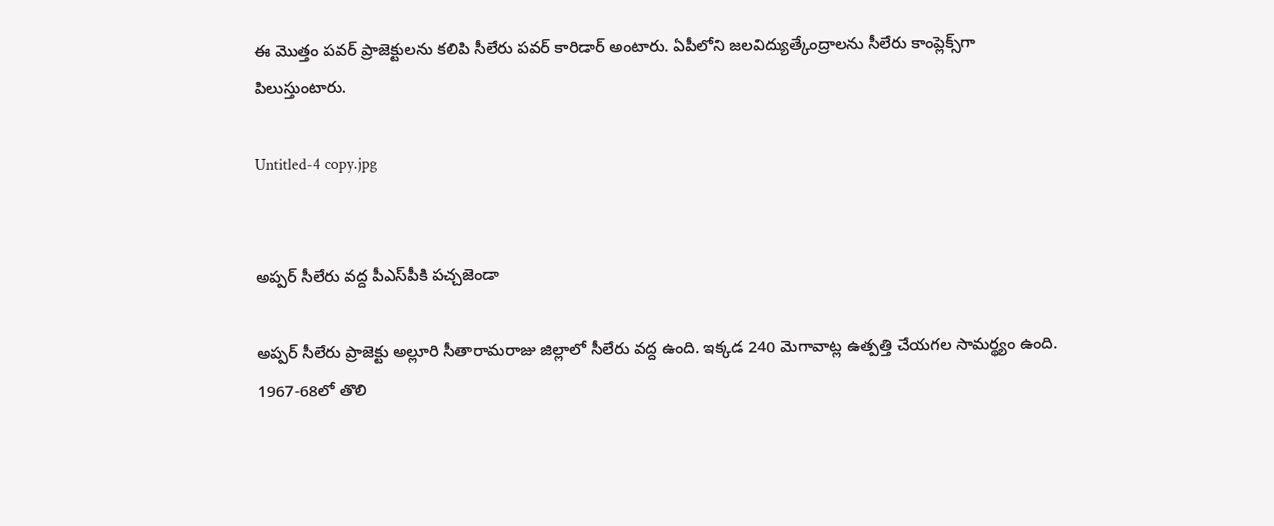ఈ మొత్తం పవర్‌ ప్రాజెక్టులను కలిపి సీలేరు పవర్‌ కారిడార్‌ అంటారు. ఏపీలోని జలవిద్యుత్కేంద్రాలను సీలేరు కాంప్లెక్స్‌గా పిలుస్తుంటారు.

Untitled-4 copy.jpg


అప్పర్‌ సీలేరు వద్ద పీఎస్‌పీకి పచ్చజెండా

అప్పర్‌ సీలేరు ప్రాజెక్టు అల్లూరి సీతారామరాజు జిల్లాలో సీలేరు వద్ద ఉంది. ఇక్కడ 240 మెగావాట్ల ఉత్పత్తి చేయగల సామర్థ్యం ఉంది. 1967-68లో తొలి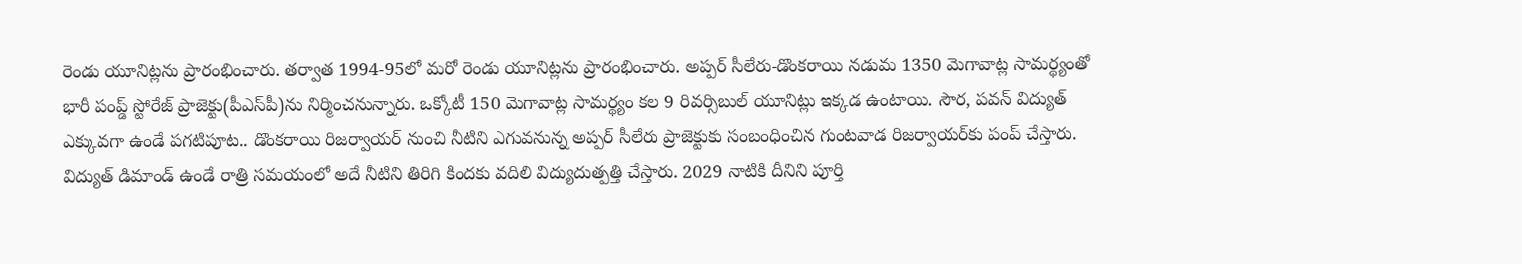రెండు యూనిట్లను ప్రారంభించారు. తర్వాత 1994-95లో మరో రెండు యూనిట్లను ప్రారంభించారు. అప్పర్‌ సీలేరు-డొంకరాయి నడుమ 1350 మెగావాట్ల సామర్థ్యంతో భారీ పంప్డ్‌ స్టోరేజ్‌ ప్రాజెక్టు(పీఎస్‌పీ)ను నిర్మించనున్నారు. ఒక్కోటీ 150 మెగావాట్ల సామర్థ్యం కల 9 రివర్సిబుల్‌ యూనిట్లు ఇక్కడ ఉంటాయి. సౌర, పవన్‌ విద్యుత్‌ ఎక్కువగా ఉండే పగటిపూట.. డొంకరాయి రిజర్వాయర్‌ నుంచి నీటిని ఎగువనున్న అప్పర్‌ సీలేరు ప్రాజెక్టుకు సంబంధించిన గుంటవాడ రిజర్వాయర్‌కు పంప్‌ చేస్తారు. విద్యుత్‌ డిమాండ్‌ ఉండే రాత్రి సమయంలో అదే నీటిని తిరిగి కిందకు వదిలి విద్యుదుత్పత్తి చేస్తారు. 2029 నాటికి దీనిని పూర్తి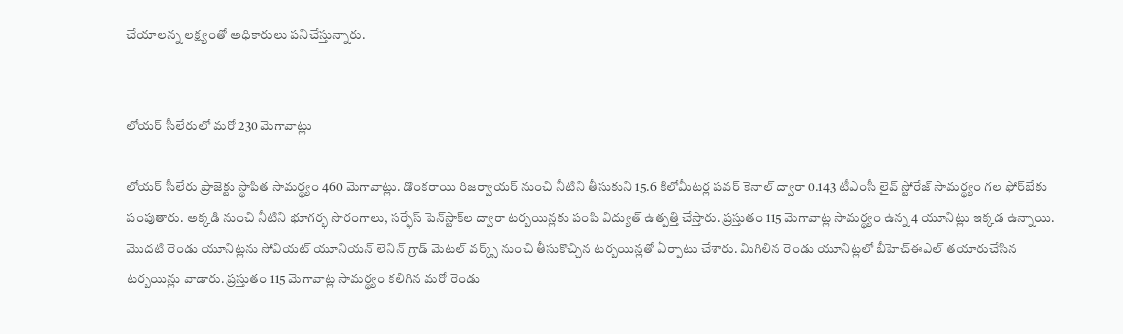చేయాలన్న లక్ష్యంతో అధికారులు పనిచేస్తున్నారు.


లోయర్‌ సీలేరులో మరో 230 మెగావాట్లు

లోయర్‌ సీలేరు ప్రాజెక్టు స్థాపిత సామర్థ్యం 460 మెగావాట్లు. డొంకరాయి రిజర్వాయర్‌ నుంచి నీటిని తీసుకుని 15.6 కిలోమీటర్ల పవర్‌ కెనాల్‌ ద్వారా 0.143 టీఎంసీ లైవ్‌ స్టోరేజ్‌ సామర్థ్యం గల ఫోర్‌బేకు పంపుతారు. అక్కడి నుంచి నీటిని భూగర్భ సొరంగాలు, సర్ఫేస్‌ పెన్‌స్టాక్‌ల ద్వారా టర్బయిన్లకు పంపి విద్యుత్‌ ఉత్పత్తి చేస్తారు. ప్రస్తుతం 115 మెగావాట్ల సామర్థ్యం ఉన్న 4 యూనిట్లు ఇక్కడ ఉన్నాయి. మొదటి రెండు యూనిట్లను సోవియట్‌ యూనియన్‌ లెనిన్‌ గ్రాడ్‌ మెటల్‌ వర్క్స్‌ నుంచి తీసుకొచ్చిన టర్బయిన్లతో ఏర్పాటు చేశారు. మిగిలిన రెండు యూనిట్లలో బీహెచ్‌ఈఎల్‌ తయారుచేసిన టర్బయిన్లు వాడారు. ప్రస్తుతం 115 మెగావాట్ల సామర్థ్యం కలిగిన మరో రెండు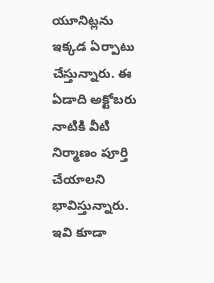యూనిట్లను ఇక్కడ ఏర్పాటు చేస్తున్నారు. ఈ ఏడాది అక్టోబరు నాటికి వీటి నిర్మాణం పూర్తి చేయాలని భావిస్తున్నారు. ఇవి కూడా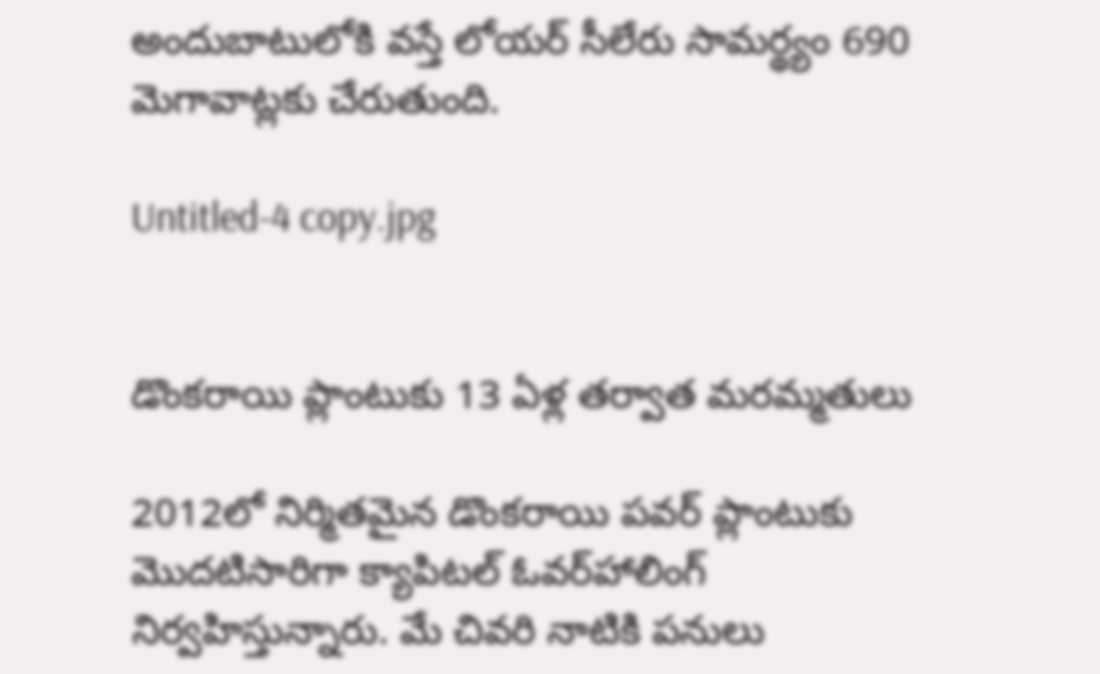అందుబాటులోకి వస్తే లోయర్‌ సీలేరు సామర్థ్యం 690 మెగావాట్లకు చేరుతుంది.

Untitled-4 copy.jpg


డొంకరాయి ప్లాంటుకు 13 ఏళ్ల తర్వాత మరమ్మతులు

2012లో నిర్మితమైన డొంకరాయి పవర్‌ ప్లాంటుకు మొదటిసారిగా క్యాపిటల్‌ ఓవర్‌హాలింగ్‌ నిర్వహిస్తున్నారు. మే చివరి నాటికి పనులు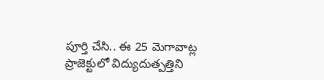పూర్తి చేసి.. ఈ 25 మెగావాట్ల ప్రాజెక్టులో విద్యుదుత్పత్తిని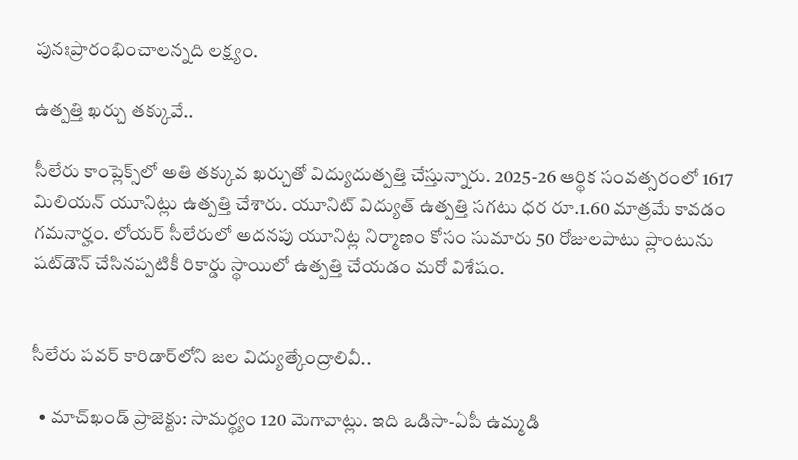పునఃప్రారంభించాలన్నది లక్ష్యం.

ఉత్పత్తి ఖర్చు తక్కువే..

సీలేరు కాంప్లెక్స్‌లో అతి తక్కువ ఖర్చుతో విద్యుదుత్పత్తి చేస్తున్నారు. 2025-26 ఆర్థిక సంవత్సరంలో 1617 మిలియన్‌ యూనిట్లు ఉత్పత్తి చేశారు. యూనిట్‌ విద్యుత్‌ ఉత్పత్తి సగటు ధర రూ.1.60 మాత్రమే కావడం గమనార్హం. లోయర్‌ సీలేరులో అదనపు యూనిట్ల నిర్మాణం కోసం సుమారు 50 రోజులపాటు ప్లాంటును షట్‌డౌన్‌ చేసినప్పటికీ రికార్డు స్థాయిలో ఉత్పత్తి చేయడం మరో విశేషం.


సీలేరు పవర్‌ కారిడార్‌లోని జల విద్యుత్కేంద్రాలివీ..

  • మాచ్‌ఖండ్‌ ప్రాజెక్టు: సామర్థ్యం 120 మెగావాట్లు. ఇది ఒడిసా-ఏపీ ఉమ్మడి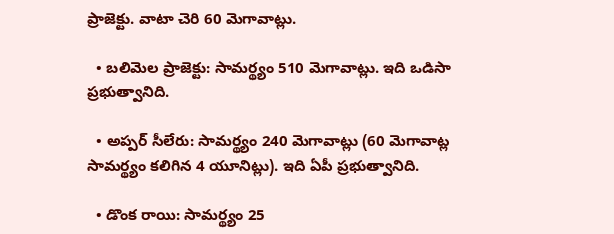ప్రాజెక్టు. వాటా చెరి 60 మెగావాట్లు.

  • బలిమెల ప్రాజెక్టు: సామర్థ్యం 510 మెగావాట్లు. ఇది ఒడిసా ప్రభుత్వానిది.

  • అప్పర్‌ సీలేరు: సామర్థ్యం 240 మెగావాట్లు (60 మెగావాట్ల సామర్థ్యం కలిగిన 4 యూనిట్లు). ఇది ఏపీ ప్రభుత్వానిది.

  • డొంక రాయి: సామర్థ్యం 25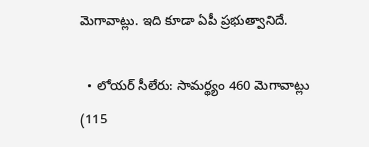మెగావాట్లు. ఇది కూడా ఏపీ ప్రభుత్వానిదే.

  • లోయర్‌ సీలేరు: సామర్థ్యం 460 మెగావాట్లు (115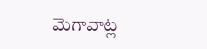మెగావాట్ల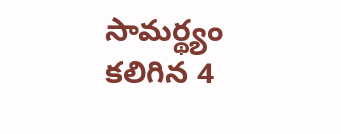సామర్థ్యం కలిగిన 4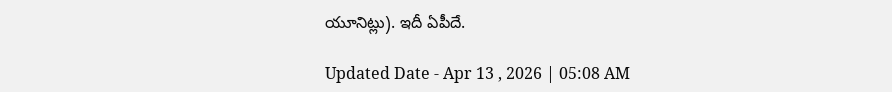యూనిట్లు). ఇదీ ఏపీదే.

Updated Date - Apr 13 , 2026 | 05:08 AM